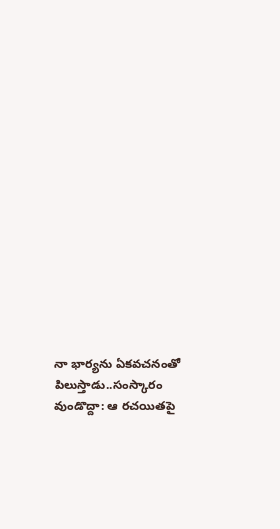నా భార్యను ఏకవచనంతో పిలుస్తాడు..సంస్కారం వుండొద్దా: ఆ రచయితపై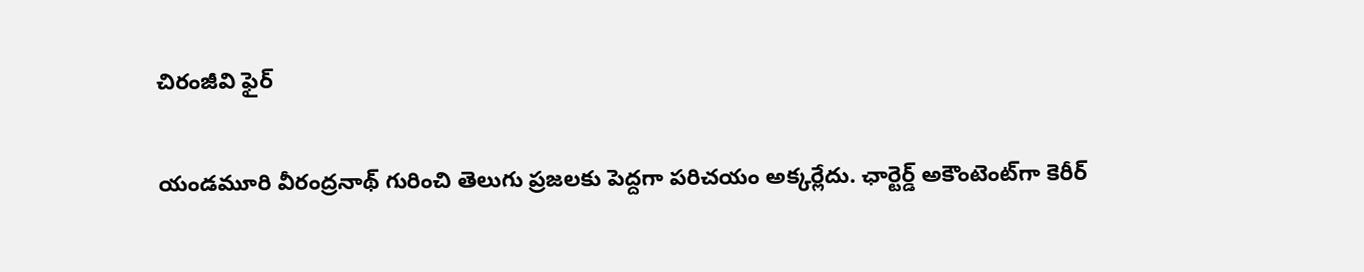చిరంజీవి ఫైర్

యండమూరి వీరంద్రనాథ్ గురించి తెలుగు ప్రజలకు పెద్దగా పరిచయం అక్కర్లేదు. ఛార్టెర్డ్ అకౌంటెంట్‌గా కెరీర్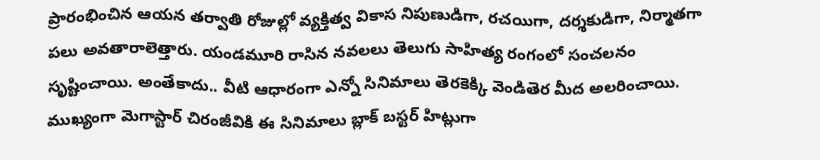ప్రారంభించిన ఆయన తర్వాతి రోజుల్లో వ్యక్తిత్వ వికాస నిపుణుడిగా, రచయిగా, దర్శకుడిగా, నిర్మాతగా పలు అవతారాలెత్తారు. యండమూరి రాసిన నవలలు తెలుగు సాహిత్య రంగంలో సంచలనం సృష్టించాయి. అంతేకాదు.. వీటి ఆధారంగా ఎన్నో సినిమాలు తెరకెక్కి వెండితెర మీద అలరించాయి. ముఖ్యంగా మెగాస్టార్ చిరంజీవికి ఈ సినిమాలు బ్లాక్ బస్టర్ హిట్లుగా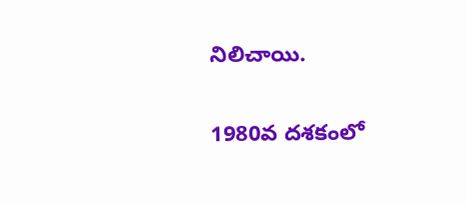నిలిచాయి.

1980వ దశకంలో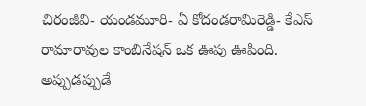చిరంజీవి- యండమూరి- ఏ కోదండరామిరెడ్డి- కేఎస్ రామారావుల కాంబినేషన్ ఒక ఊపు ఊపింది. అప్పుడప్పుడే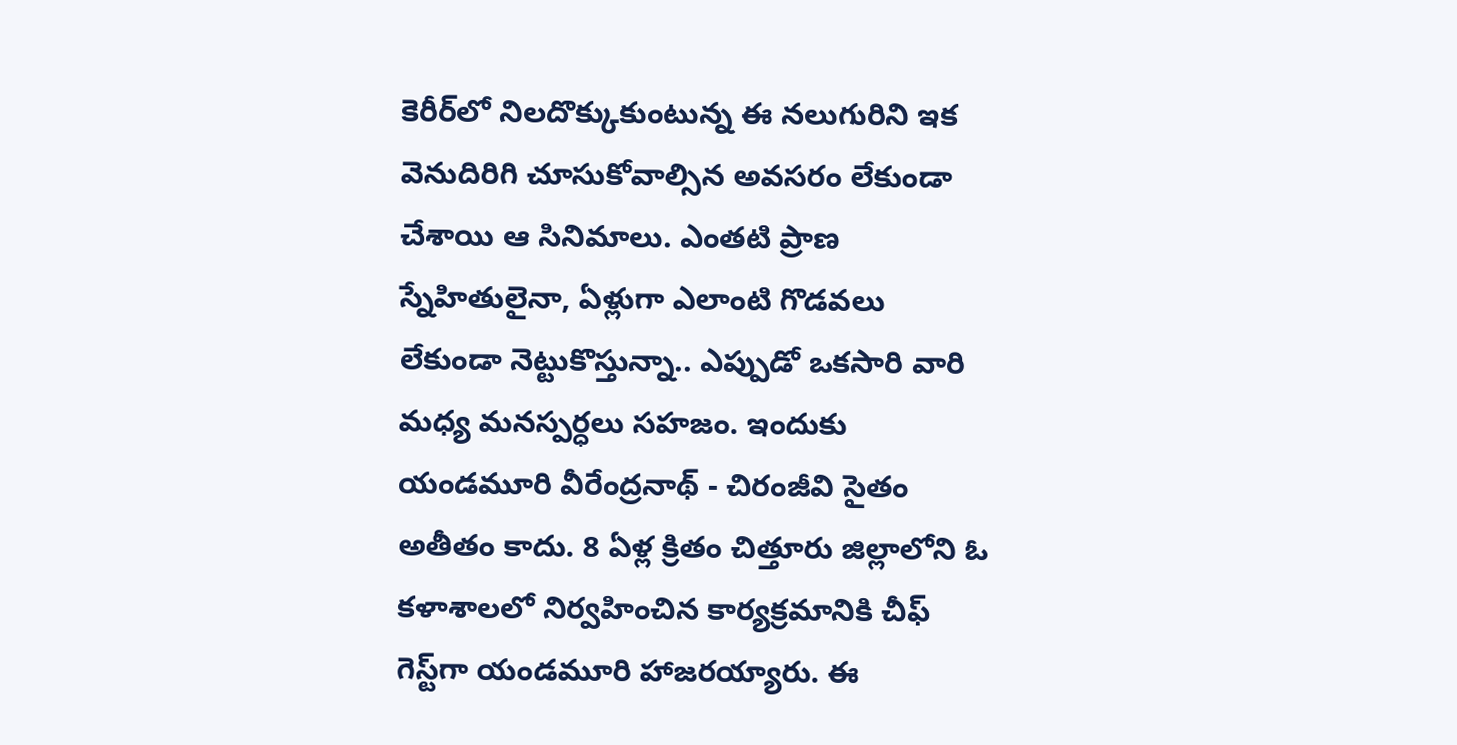కెరీర్‌లో నిలదొక్కుకుంటున్న ఈ నలుగురిని ఇక వెనుదిరిగి చూసుకోవాల్సిన అవసరం లేకుండా చేశాయి ఆ సినిమాలు. ఎంతటి ప్రాణ స్నేహితులైనా, ఏళ్లుగా ఎలాంటి గొడవలు లేకుండా నెట్టుకొస్తున్నా.. ఎప్పుడో ఒకసారి వారి మధ్య మనస్పర్ధలు సహజం. ఇందుకు యండమూరి వీరేంద్రనాథ్ - చిరంజీవి సైతం అతీతం కాదు. 8 ఏళ్ల క్రితం చిత్తూరు జిల్లాలోని ఓ కళాశాలలో నిర్వహించిన కార్యక్రమానికి చీఫ్ గెస్ట్‌గా యండమూరి హాజరయ్యారు. ఈ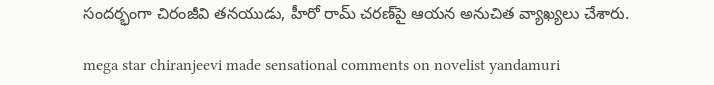సందర్భంగా చిరంజీవి తనయుడు, హీరో రామ్ చరణ్‌పై ఆయన అనుచిత వ్యాఖ్యలు చేశారు.

mega star chiranjeevi made sensational comments on novelist yandamuri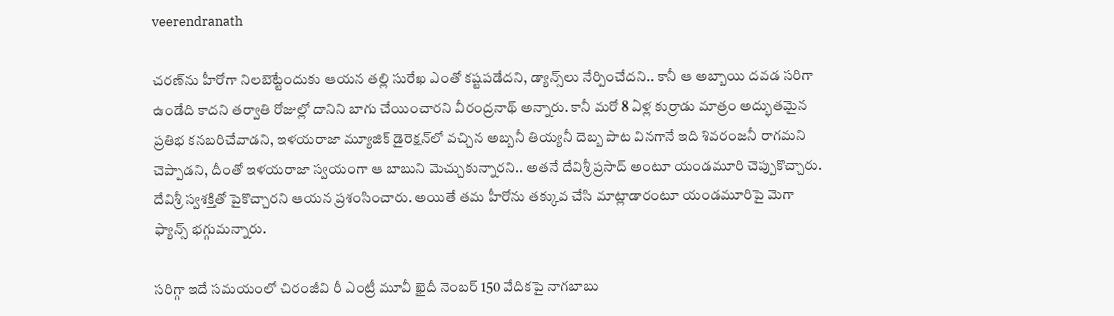veerendranath

చరణ్‌ను హీరోగా నిలబెట్టేందుకు ఆయన తల్లి సురేఖ ఎంతో కష్టపడేదని, డ్యాన్స్‌లు నేర్పించేదని.. కానీ ఆ అబ్బాయి దవడ సరిగా ఉండేది కాదని తర్వాతి రోజుల్లో దానిని బాగు చేయించారని వీరంద్రనాథ్ అన్నారు. కానీ మరో 8 ఏళ్ల కుర్రాడు మాత్రం అద్భుతమైన ప్రతిభ కనబరిచేవాడని, ఇళయరాజా మ్యూజిక్ డైరెక్షన్‌లో వచ్చిన అబ్బనీ తియ్యనీ దెబ్బ పాట వినగానే ఇది శివరంజనీ రాగమని చెప్పాడని, దీంతో ఇళయరాజా స్వయంగా ఆ బాబుని మెచ్చుకున్నారని.. అతనే దేవిశ్రీ ప్రసాద్ అంటూ యండమూరి చెప్పుకొచ్చారు. దేవిశ్రీ స్వశక్తితో పైకొచ్చారని ఆయన ప్రశంసించారు. అయితే తమ హీరోను తక్కువ చేసి మాట్లాడారంటూ యండమూరిపై మెగా ఫ్యాన్స్ భగ్గుమన్నారు.

సరిగ్గా ఇదే సమయంలో చిరంజీవి రీ ఎంట్రీ మూవీ ఖైదీ నెంబర్ 150 వేదికపై నాగబాబు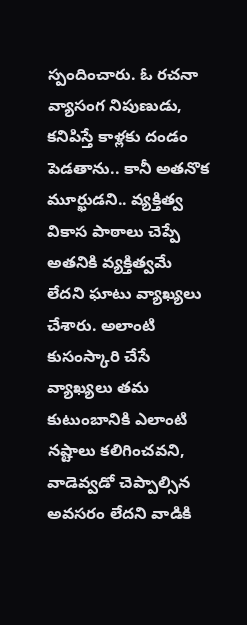స్పందించారు. ఓ రచనా వ్యాసంగ నిపుణుడు, కనిపిస్తే కాళ్లకు దండం పెడతాను.. కానీ అతనొక మూర్ఖుడని.. వ్యక్తిత్వ వికాస పాఠాలు చెప్పే అతనికి వ్యక్తిత్వమే లేదని ఘాటు వ్యాఖ్యలు చేశారు. అలాంటి కుసంస్కారి చేసే వ్యాఖ్యలు తమ కుటుంబానికి ఎలాంటి నష్టాలు కలిగించవని, వాడెవ్వడో చెప్పాల్సిన అవసరం లేదని వాడికి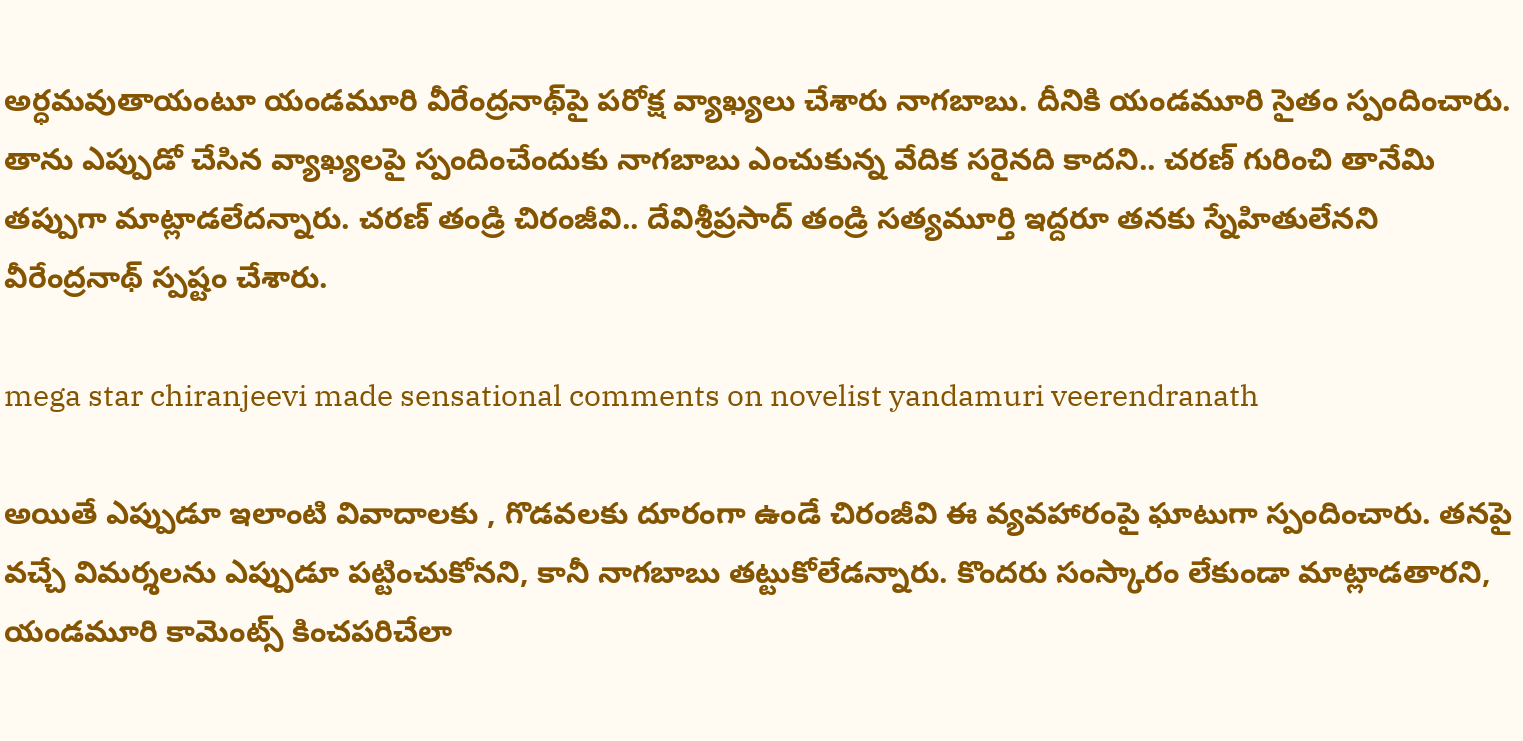అర్ధమవుతాయంటూ యండమూరి వీరేంద్రనాథ్‌‌పై పరోక్ష వ్యాఖ్యలు చేశారు నాగబాబు. దీనికి యండమూరి సైతం స్పందించారు. తాను ఎప్పుడో చేసిన వ్యాఖ్యలపై స్పందించేందుకు నాగబాబు ఎంచుకున్న వేదిక సరైనది కాదని.. చరణ్ గురించి తానేమి తప్పుగా మాట్లాడలేదన్నారు. చరణ్ తండ్రి చిరంజీవి.. దేవిశ్రీప్రసాద్ తండ్రి సత్యమూర్తి ఇద్దరూ తనకు స్నేహితులేనని వీరేంద్రనాథ్ స్పష్టం చేశారు.

mega star chiranjeevi made sensational comments on novelist yandamuri veerendranath

అయితే ఎప్పుడూ ఇలాంటి వివాదాలకు , గొడవలకు దూరంగా ఉండే చిరంజీవి ఈ వ్యవహారంపై ఘాటుగా స్పందించారు. తనపై వచ్చే విమర్శలను ఎప్పుడూ పట్టించుకోనని, కానీ నాగబాబు తట్టుకోలేడన్నారు. కొందరు సంస్కారం లేకుండా మాట్లాడతారని, యండమూరి కామెంట్స్ కించపరిచేలా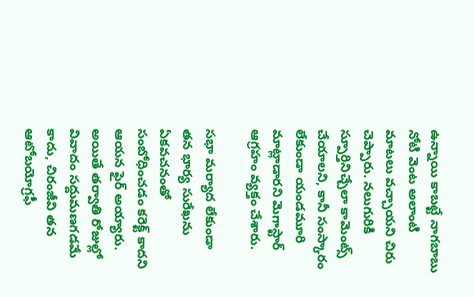ఉన్నాయి కాబట్టే నాగబాబు నోటి వెంట అలాంటి మాటలు వచ్చాయని చిరు చెప్పారు. నలుగురికి స్పూర్తినిచ్చేలా కామెంట్స్ చేయాలని, కానీ సంస్కారం లేకుండా యండమూరి మాట్లాడారని మెగాస్టార్ ఆగ్రహం వ్యక్తం చేశారు.

సభా మర్యాద లేకుండా తన భార్య సురేఖను ఏకవచనంతో సంబోధించడం కరెక్ట్ కాదని ఆయన ఫైర్ అయ్యారు. అయితే తర్వాతి రోజుల్లో వివాదం సద్దుమణగడమే కాదు, చిరంజీవి తన ఆటోబయోగ్రఫీ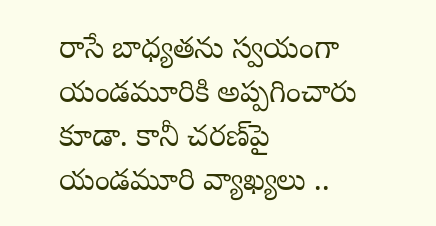రాసే బాధ్యతను స్వయంగా యండమూరికి అప్పగించారు కూడా. కానీ చరణ్‌పై యండమూరి వ్యాఖ్యలు ..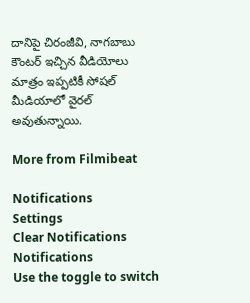దానిపై చిరంజీవి, నాగబాబు కౌంటర్‌ ఇచ్చిన వీడియోలు మాత్రం ఇప్పటికీ సోషల్ మీడియాలో వైరల్ అవుతున్నాయి.

More from Filmibeat

Notifications
Settings
Clear Notifications
Notifications
Use the toggle to switch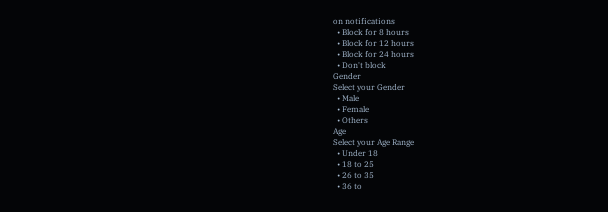on notifications
  • Block for 8 hours
  • Block for 12 hours
  • Block for 24 hours
  • Don't block
Gender
Select your Gender
  • Male
  • Female
  • Others
Age
Select your Age Range
  • Under 18
  • 18 to 25
  • 26 to 35
  • 36 to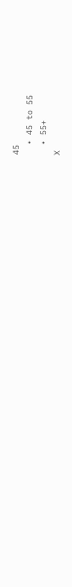45
  • 45 to 55
  • 55+
X